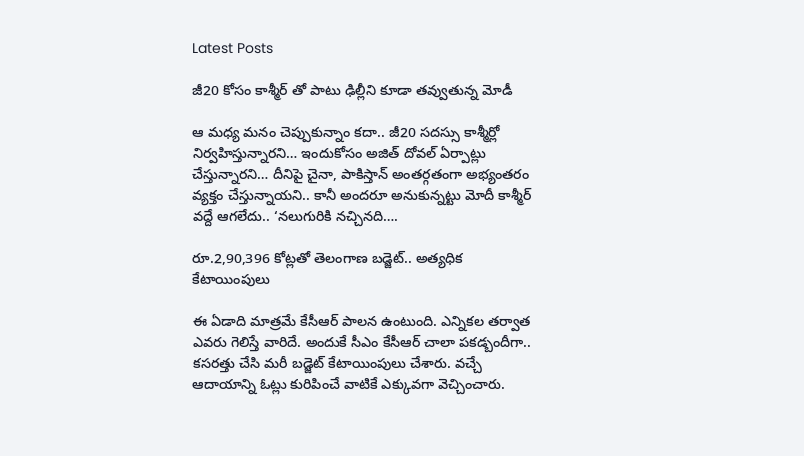Latest Posts

జీ20 కోసం కాశ్మీర్ తో పాటు ఢిల్లీని కూడా తవ్వుతున్న మోడీ

ఆ మధ్య మనం చెప్పుకున్నాం కదా.. జీ20 సదస్సు కాశ్మీర్లో నిర్వహిస్తున్నారని… ఇందుకోసం అజిత్ దోవల్ ఏర్పాట్లు చేస్తున్నారని… దీనిపై చైనా, పాకిస్తాన్ అంతర్గతంగా అభ్యంతరం వ్యక్తం చేస్తున్నాయని.. కానీ అందరూ అనుకున్నట్టు మోదీ కాశ్మీర్ వద్దే ఆగలేదు.. ‘నలుగురికి నచ్చినది….

రూ.2,90,396 కోట్లతో తెలంగాణ బడ్జెట్.. అత్యధిక కేటాయింపులు

ఈ ఏడాది మాత్రమే కేసీఆర్ పాలన ఉంటుంది. ఎన్నికల తర్వాత ఎవరు గెలిస్తే వారిదే. అందుకే సీఎం కేసీఆర్ చాలా పకడ్బందీగా.. కసరత్తు చేసి మరీ బడ్జెట్ కేటాయింపులు చేశారు. వచ్చే ఆదాయాన్ని ఓట్లు కురిపించే వాటికే ఎక్కువగా వెచ్చించారు.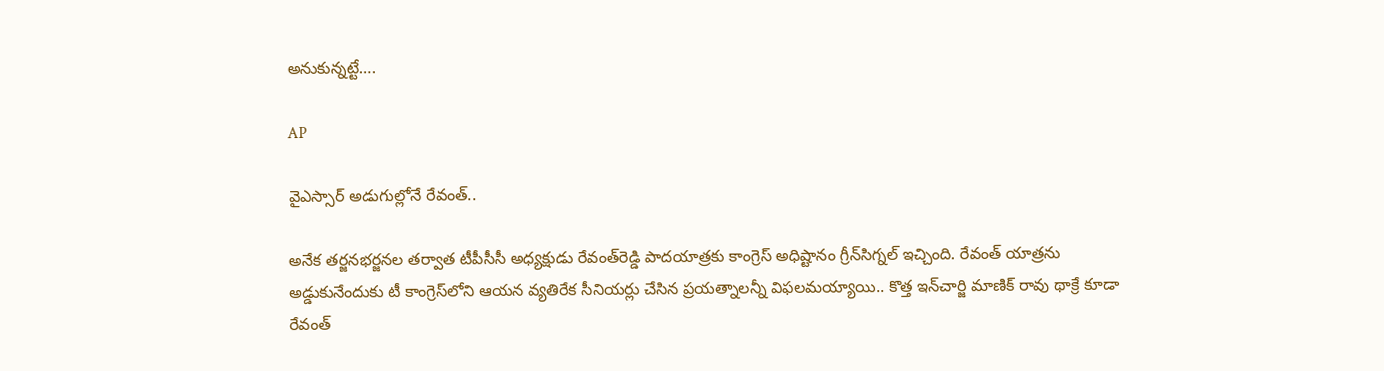అనుకున్నట్టే….

AP

వైఎస్సార్‌ అడుగుల్లోనే రేవంత్‌..

అనేక తర్జనభర్జనల తర్వాత టీపీసీసీ అధ్యక్షుడు రేవంత్‌రెడ్డి పాదయాత్రకు కాంగ్రెస్‌ అధిష్టానం గ్రీన్‌సిగ్నల్‌ ఇచ్చింది. రేవంత్‌ యాత్రను అడ్డుకునేందుకు టీ కాంగ్రెస్‌లోని ఆయన వ్యతిరేక సీనియర్లు చేసిన ప్రయత్నాలన్నీ విఫలమయ్యాయి.. కొత్త ఇన్‌చార్జి మాణిక్‌ రావు థాక్రే కూడా రేవంత్‌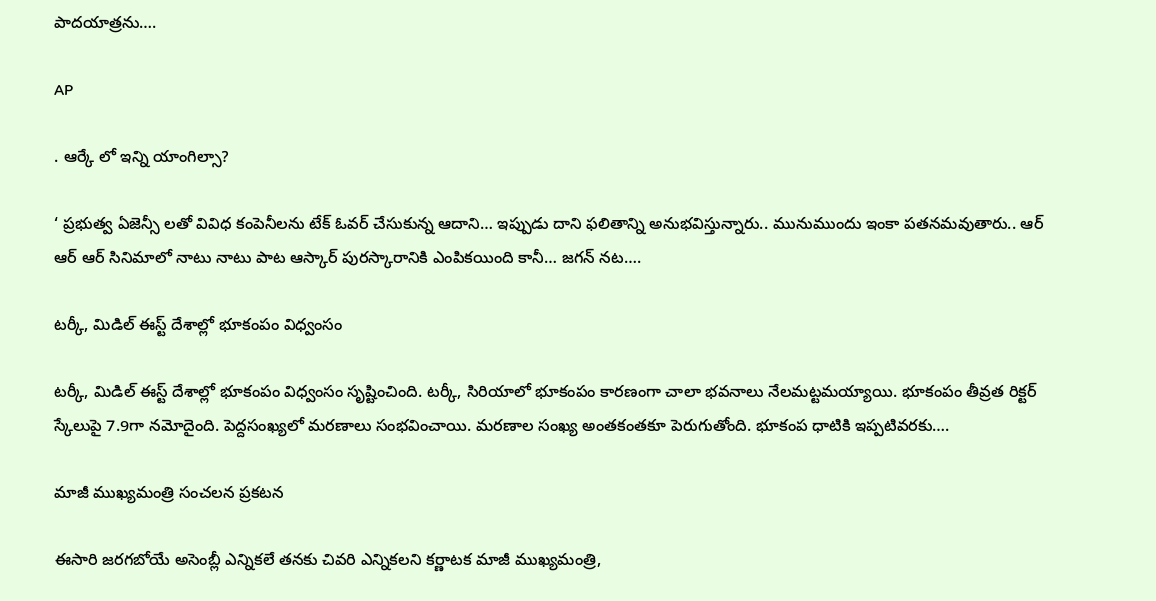పాదయాత్రను….

AP

. ఆర్కే లో ఇన్ని యాంగిల్సా?

‘ ప్రభుత్వ ఏజెన్సీ లతో వివిధ కంపెనీలను టేక్ ఓవర్ చేసుకున్న ఆదాని… ఇప్పుడు దాని ఫలితాన్ని అనుభవిస్తున్నారు.. మునుముందు ఇంకా పతనమవుతారు.. ఆర్ ఆర్ ఆర్ సినిమాలో నాటు నాటు పాట ఆస్కార్ పురస్కారానికి ఎంపికయింది కానీ… జగన్ నట….

టర్కీ, మిడిల్ ఈస్ట్ దేశాల్లో భూకంపం విధ్వంసం

టర్కీ, మిడిల్ ఈస్ట్ దేశాల్లో భూకంపం విధ్వంసం సృష్టించింది. టర్కీ, సిరియాలో భూకంపం కారణంగా చాలా భవనాలు నేలమట్టమయ్యాయి. భూకంపం తీవ్రత రిక్టర్ స్కేలుపై 7.9గా నమోదైంది. పెద్దసంఖ్యలో మరణాలు సంభవించాయి. మరణాల సంఖ్య అంతకంతకూ పెరుగుతోంది. భూకంప ధాటికి ఇప్పటివరకు….

మాజీ ముఖ్యమంత్రి సంచలన ప్రకటన

ఈసారి జరగబోయే అసెంబ్లీ ఎన్నికలే తనకు చివరి ఎన్నికలని కర్ణాటక మాజీ ముఖ్యమంత్రి,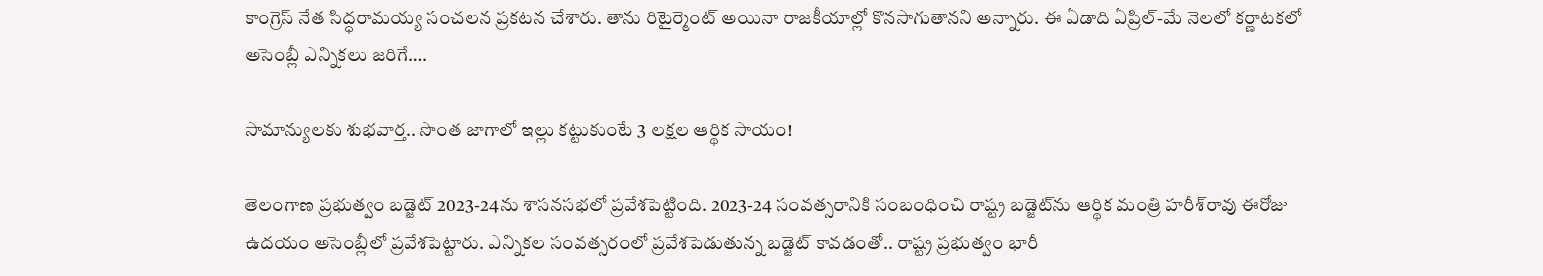కాంగ్రెస్ నేత సిద్ధరామయ్య సంచలన ప్రకటన చేశారు. తాను రిటైర్మెంట్ అయినా రాజకీయాల్లో కొనసాగుతానని అన్నారు. ఈ ఏడాది ఏప్రిల్-మే నెలలో కర్ణాటకలో అసెంబ్లీ ఎన్నికలు జరిగే….

సామాన్యులకు శుభవార్త.. సొంత జాగాలో ఇల్లు కట్టుకుంటే 3 లక్షల ఆర్థిక సాయం!

తెలంగాణ ప్రభుత్వం బడ్జెట్‌ 2023-24ను శాసనసభలో ప్రవేశపెట్టింది. 2023-24 సంవత్సరానికి సంబంధించి రాష్ట్ర బడ్జెట్‌ను ఆర్థిక మంత్రి హరీశ్‌రావు ఈరోజు ఉదయం అసెంబ్లీలో ప్రవేశపెట్టారు. ఎన్నికల సంవత్సరంలో ప్రవేశపెడుతున్న బడ్జెట్‌ కావడంతో.. రాష్ట్ర ప్రభుత్వం భారీ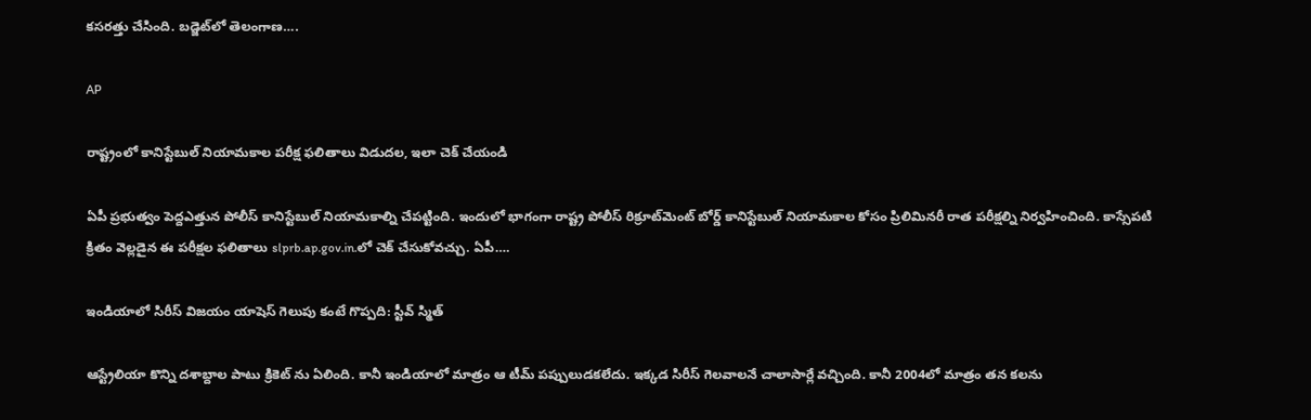కసరత్తు చేసింది. బడ్జెట్‌లో తెలంగాణ….

AP

రాష్ట్రంలో కానిస్టేబుల్ నియామకాల పరీక్ష ఫలితాలు విడుదల, ఇలా చెక్ చేయండి

ఏపీ ప్రభుత్వం పెద్దఎత్తున పోలీస్ కానిస్టేబుల్ నియామకాల్ని చేపట్టింది. ఇందులో భాగంగా రాష్ట్ర పోలీస్ రిక్రూట్‌మెంట్ బోర్డ్ కానిస్టేబుల్ నియామకాల కోసం ప్రిలిమినరీ రాత పరీక్షల్ని నిర్వహించింది. కాస్సేపటి క్రితం వెల్లడైన ఈ పరీక్షల ఫలితాలు slprb.ap.gov.in.లో చెక్ చేసుకోవచ్చు. ఏపీ….

ఇండియాలో సిరీస్ విజయం యాషెస్ గెలుపు కంటే గొప్పది: స్టీవ్ స్మిత్

ఆస్ట్రేలియా కొన్ని దశాబ్దాల పాటు క్రికెట్ ను ఏలింది. కానీ ఇండియాలో మాత్రం ఆ టీమ్ పప్పులుడకలేదు. ఇక్కడ సిరీస్ గెలవాలనే చాలాసార్లే వచ్చింది. కానీ 2004లో మాత్రం తన కలను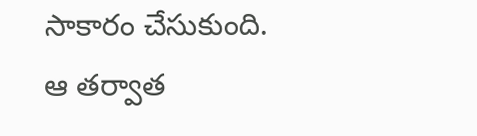సాకారం చేసుకుంది. ఆ తర్వాత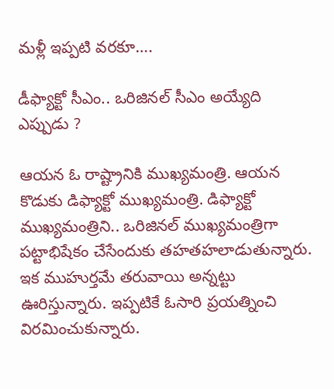మళ్లీ ఇప్పటి వరకూ….

డీఫ్యాక్టో సీఎం.. ఒరిజినల్ సీఎం అయ్యేది ఎప్పుడు ?

ఆయన ఓ రాష్ట్రానికి ముఖ్యమంత్రి. ఆయన కొడుకు డిఫ్యాక్టో ముఖ్యమంత్రి. డిఫ్యాక్టో ముఖ్యమంత్రిని.. ఒరిజినల్ ముఖ్యమంత్రిగా పట్టాభిషేకం చేసేందుకు తహతహలాడుతున్నారు. ఇక ముహుర్తమే తరువాయి అన్నట్టు ఊరిస్తున్నారు. ఇప్పటికే ఓసారి ప్రయత్నించి విరమించుకున్నారు.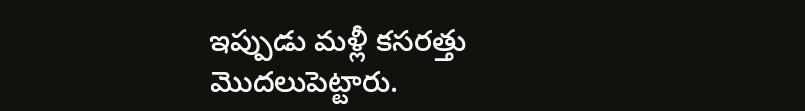ఇప్పుడు మళ్లీ కసరత్తు మొదలుపెట్టారు.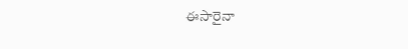ఈసారైనా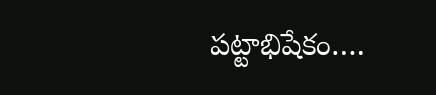పట్టాభిషేకం….